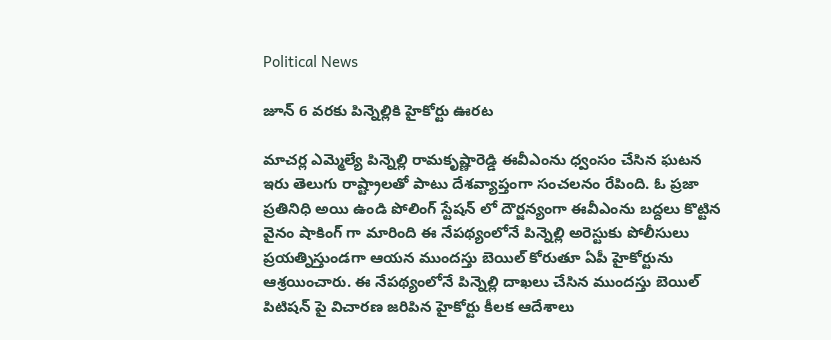Political News

జూన్ 6 వరకు పిన్నెల్లికి హైకోర్టు ఊరట

మాచర్ల ఎమ్మెల్యే పిన్నెల్లి రామకృష్ణారెడ్డి ఈవీఎంను ధ్వంసం చేసిన ఘటన ఇరు తెలుగు రాష్ట్రాలతో పాటు దేశవ్యాప్తంగా సంచలనం రేపింది. ఓ ప్రజా ప్రతినిధి అయి ఉండి పోలింగ్ స్టేషన్ లో దౌర్జన్యంగా ఈవీఎంను బద్దలు కొట్టిన వైనం షాకింగ్ గా మారింది ఈ నేపథ్యంలోనే పిన్నెల్లి అరెస్టుకు పోలీసులు ప్రయత్నిస్తుండగా ఆయన ముందస్తు బెయిల్ కోరుతూ ఏపీ హైకోర్టును ఆశ్రయించారు. ఈ నేపథ్యంలోనే పిన్నెల్లి దాఖలు చేసిన ముందస్తు బెయిల్ పిటిషన్ పై విచారణ జరిపిన హైకోర్టు కీలక ఆదేశాలు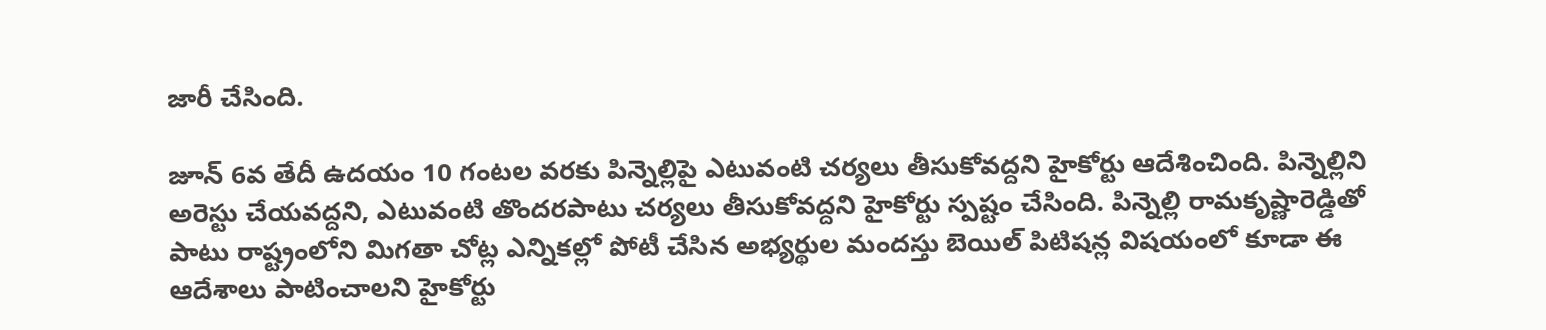జారీ చేసింది.

జూన్ 6వ తేదీ ఉదయం 10 గంటల వరకు పిన్నెల్లిపై ఎటువంటి చర్యలు తీసుకోవద్దని హైకోర్టు ఆదేశించింది. పిన్నెల్లిని అరెస్టు చేయవద్దని, ఎటువంటి తొందరపాటు చర్యలు తీసుకోవద్దని హైకోర్టు స్పష్టం చేసింది. పిన్నెల్లి రామకృష్ణారెడ్డితో పాటు రాష్ట్రంలోని మిగతా చోట్ల ఎన్నికల్లో పోటీ చేసిన అభ్యర్థుల మందస్తు బెయిల్ పిటిషన్ల విషయంలో కూడా ఈ ఆదేశాలు పాటించాలని హైకోర్టు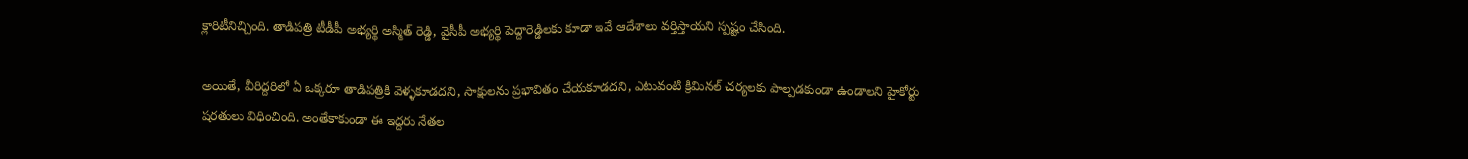క్లారిటీనిచ్చింది. తాడిపత్రి టీడీపీ అభ్యర్థి అస్మిత్ రెడ్డి, వైసీపీ అభ్యర్థి పెద్దారెడ్డిలకు కూడా ఇవే ఆదేశాలు వర్తిస్తాయని స్పష్టం చేసింది.

అయితే, వీరిద్దరిలో ఏ ఒక్కరూ తాడిపత్రికి వెళ్ళకూడదని, సాక్షులను ప్రభావితం చేయకూడదని, ఎటువంటి క్రిమినల్ చర్యలకు పాల్పడకుండా ఉండాలని హైకోర్టు షరతులు విధించింది. అంతేకాకుండా ఈ ఇద్దరు నేతల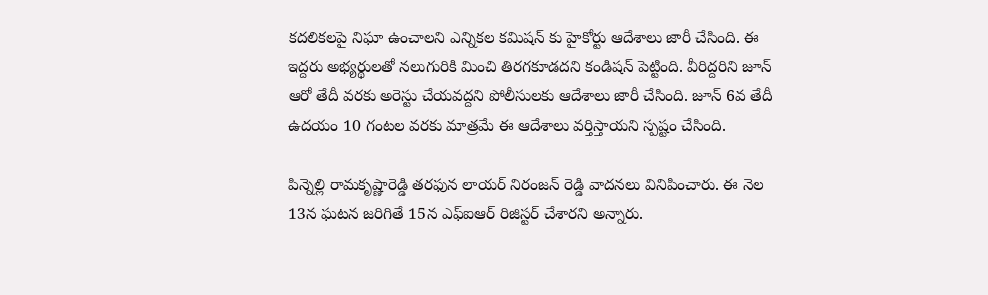కదలికలపై నిఘా ఉంచాలని ఎన్నికల కమిషన్ కు హైకోర్టు ఆదేశాలు జారీ చేసింది. ఈ ఇద్దరు అభ్యర్థులతో నలుగురికి మించి తిరగకూడదని కండిషన్ పెట్టింది. వీరిద్దరిని జూన్ ఆరో తేదీ వరకు అరెస్టు చేయవద్దని పోలీసులకు ఆదేశాలు జారీ చేసింది. జూన్ 6వ తేదీ ఉదయం 10 గంటల వరకు మాత్రమే ఈ ఆదేశాలు వర్తిస్తాయని స్పష్టం చేసింది.

పిన్నెల్లి రామకృష్ణారెడ్డి తరఫున లాయర్ నిరంజన్ రెడ్డి వాదనలు వినిపించారు. ఈ నెల 13న ఘటన జరిగితే 15న ఎఫ్ఐఆర్ రిజిస్టర్ చేశారని అన్నారు.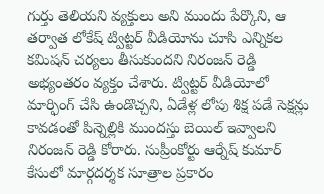గుర్తు తెలియని వ్యక్తులు అని ముందు పేర్కొని, ఆ తర్వాత లోకేష్ ట్విట్టర్ వీడియోను చూసి ఎన్నికల కమిషన్ చర్యలు తీసుకుందని నిరంజన్ రెడ్డి అభ్యంతరం వ్యక్తం చేశారు. ట్విట్టర్ వీడియోలో మార్ఫింగ్ చేసి ఉండొచ్చని, ఏడేళ్ల లోపు శిక్ష పడే సెక్షన్లు కావడంతో పిన్నెల్లికి ముందస్తు బెయిల్ ఇవ్వాలని నిరంజన్ రెడ్డి కోరారు. సుప్రీంకోర్టు ఆర్నేష్ కుమార్ కేసులో మార్గదర్శక సూత్రాల ప్రకారం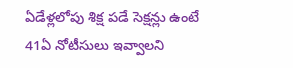ఏడేళ్లలోపు శిక్ష పడే సెక్షన్లు ఉంటే 41ఏ నోటీసులు ఇవ్వాలని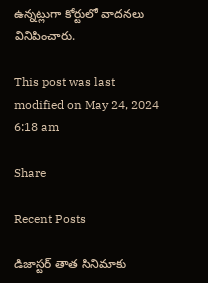ఉన్నట్లుగా కోర్టులో వాదనలు వినిపించారు.

This post was last modified on May 24, 2024 6:18 am

Share

Recent Posts

డిజాస్టర్ తాత సినిమాకు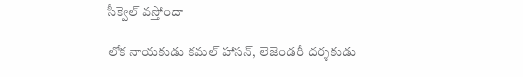సీక్వెల్ వస్తోందా

లోక నాయకుడు కమల్ హాసన్, లెజెండరీ దర్శకుడు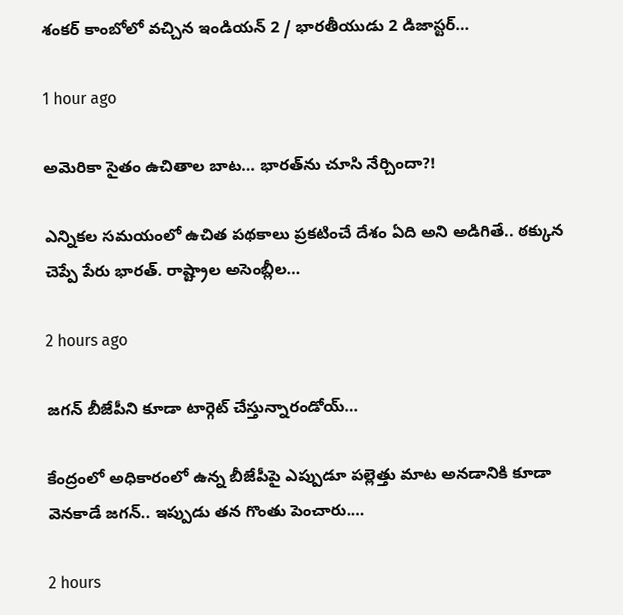శంకర్ కాంబోలో వచ్చిన ఇండియన్ 2 / భారతీయుడు 2 డిజాస్టర్…

1 hour ago

అమెరికా సైతం ఉచితాల బాట‌… భార‌త్‌ను చూసి నేర్చిందా?!

ఎన్నిక‌ల స‌మ‌యంలో ఉచిత ప‌థ‌కాలు ప్ర‌క‌టించే దేశం ఏది అని అడిగితే.. ఠ‌క్కున చెప్పే పేరు భార‌త్‌. రాష్ట్రాల అసెంబ్లీల…

2 hours ago

జగన్ బీజేపీని కూడా టార్గెట్ చేస్తున్నారండోయ్…

కేంద్రంలో అధికారంలో ఉన్న బీజేపీపై ఎప్పుడూ పల్లెత్తు మాట అనడానికి కూడా వెనకాడే జగన్.. ఇప్పుడు తన గొంతు పెంచారు.…

2 hours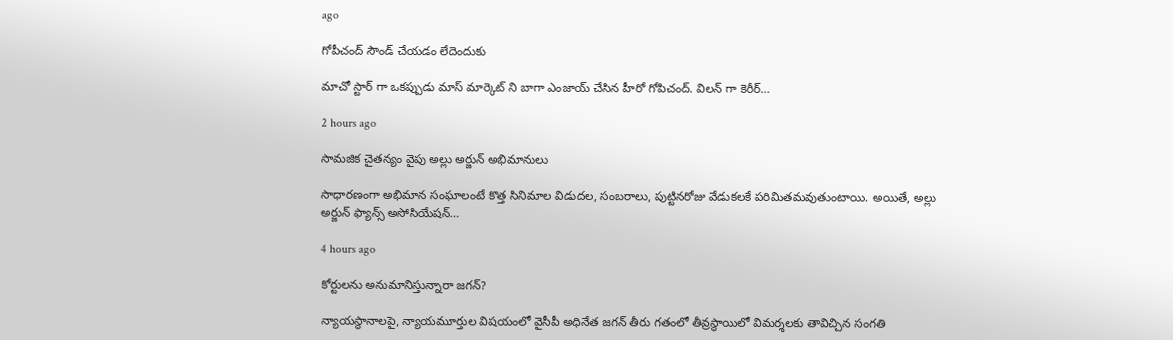ago

గోపీచంద్ సౌండ్ చేయడం లేదెందుకు

మాచో స్టార్ గా ఒకప్పుడు మాస్ మార్కెట్ ని బాగా ఎంజాయ్ చేసిన హీరో గోపిచంద్. విలన్ గా కెరీర్…

2 hours ago

సామజిక చైతన్యం వైపు అల్లు అర్జున్ అభిమానులు

సాధారణంగా అభిమాన సంఘాలంటే కొత్త సినిమాల విడుదల, సంబరాలు, పుట్టినరోజు వేడుకలకే పరిమితమవుతుంటాయి. అయితే, అల్లు అర్జున్ ఫ్యాన్స్ అసోసియేషన్…

4 hours ago

కోర్టులను అనుమానిస్తున్నారా జగన్?

న్యాయస్థానాలపై, న్యాయమూర్తుల విషయంలో వైసీపీ అధినేత జగన్ తీరు గతంలో తీవ్రస్థాయిలో విమర్శలకు తావిచ్చిన సంగతి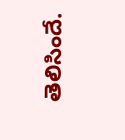తెలిసిందే.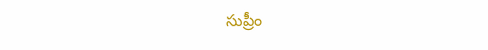సుప్రీం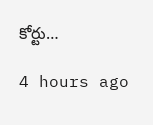కోర్టు…

4 hours ago